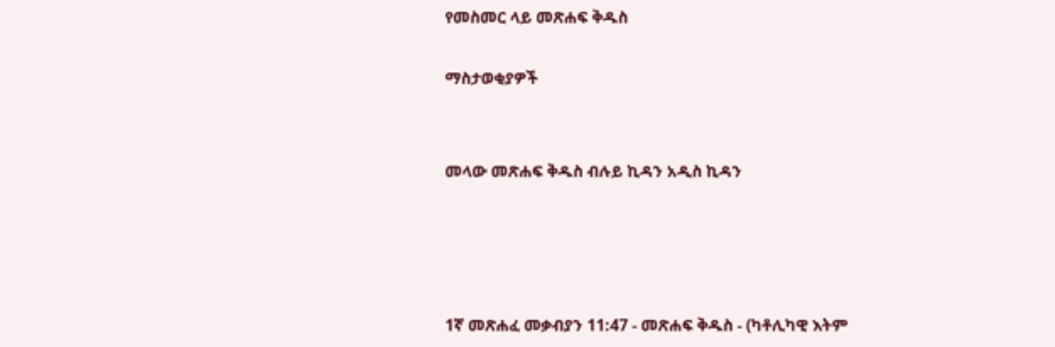የመስመር ላይ መጽሐፍ ቅዱስ

ማስታወቂያዎች


መላው መጽሐፍ ቅዱስ ብሉይ ኪዳን አዲስ ኪዳን




1ኛ መጽሐፈ መቃብያን 11:47 - መጽሐፍ ቅዱስ - (ካቶሊካዊ እትም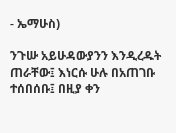- ኤማሁስ)

ንጉሡ አይሁዳውያንን እንዲረዱት ጠራቸው፤ እነርሱ ሁሉ በአጠገቡ ተሰበሰቡ፤ በዚያ ቀን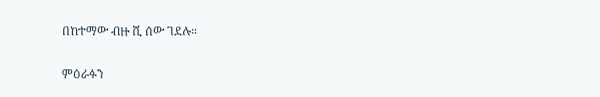በከተማው ብዙ ሺ ሰው ገደሉ።

ምዕራፉን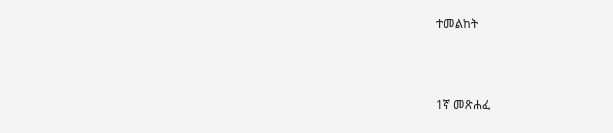ተመልከት



1ኛ መጽሐፈ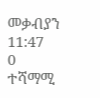መቃብያን 11:47
0 ተሻማሚ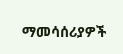ማመሳሰሪያዎች